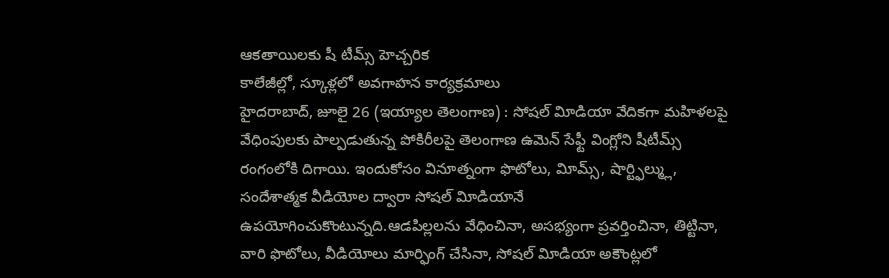ఆకతాయిలకు షీ టీమ్స్ హెచ్చరిక
కాలేజీల్లో, స్కూళ్లలో అవగాహన కార్యక్రమాలు
హైదరాబాద్, జూలై 26 (ఇయ్యాల తెలంగాణ) : సోషల్ విూడియా వేదికగా మహిళలపై వేధింపులకు పాల్పడుతున్న పోకిరీలపై తెలంగాణ ఉమెన్ సేఫ్టీ వింగ్లోని షీటీమ్స్ రంగంలోకి దిగాయి. ఇందుకోసం వినూత్నంగా ఫొటోలు, విూమ్స్, షార్ట్ఫిల్మ్లు, సందేశాత్మక వీడియోల ద్వారా సోషల్ విూడియానే ఉపయోగించుకొంటున్నది.ఆడపిల్లలను వేధించినా, అసభ్యంగా ప్రవర్తించినా, తిట్టినా, వారి ఫొటోలు, వీడియోలు మార్ఫింగ్ చేసినా, సోషల్ విూడియా అకౌంట్లలో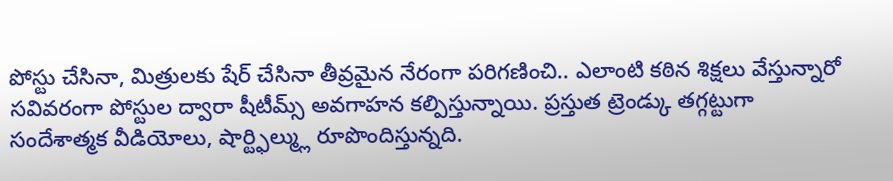పోస్టు చేసినా, మిత్రులకు షేర్ చేసినా తీవ్రమైన నేరంగా పరిగణించి.. ఎలాంటి కఠిన శిక్షలు వేస్తున్నారో సవివరంగా పోస్టుల ద్వారా షీటీమ్స్ అవగాహన కల్పిస్తున్నాయి. ప్రస్తుత ట్రెండ్కు తగ్గట్టుగా సందేశాత్మక వీడియోలు, షార్ట్ఫిల్మ్లు రూపొందిస్తున్నది.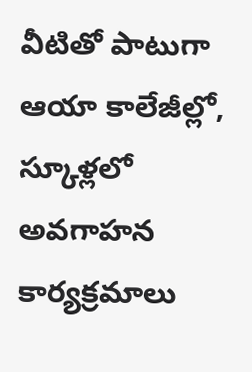వీటితో పాటుగా ఆయా కాలేజీల్లో, స్కూళ్లలో అవగాహన కార్యక్రమాలు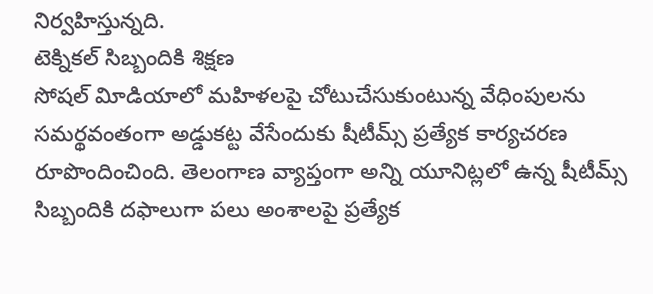నిర్వహిస్తున్నది.
టెక్నికల్ సిబ్బందికి శిక్షణ
సోషల్ విూడియాలో మహిళలపై చోటుచేసుకుంటున్న వేధింపులను సమర్థవంతంగా అడ్డుకట్ట వేసేందుకు షీటీమ్స్ ప్రత్యేక కార్యచరణ రూపొందించింది. తెలంగాణ వ్యాప్తంగా అన్ని యూనిట్లలో ఉన్న షీటీమ్స్ సిబ్బందికి దఫాలుగా పలు అంశాలపై ప్రత్యేక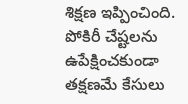శిక్షణ ఇప్పించింది. పోకిరీ చేష్టలను ఉపేక్షించకుండా తక్షణమే కేసులు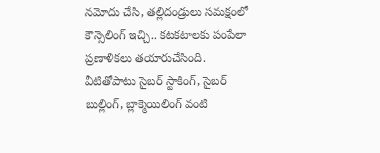నమోదు చేసి, తల్లిదండ్రులు సమక్షంలో కౌన్సెలింగ్ ఇచ్చి.. కటకటాలకు పంపేలా ప్రణాళికలు తయారుచేసింది. వీటితోపాటు సైబర్ స్టాకింగ్, సైబర్ బుల్లింగ్, బ్లాక్మెయిలింగ్ వంటి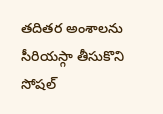తదితర అంశాలను సీరియస్గా తీసుకొని సోషల్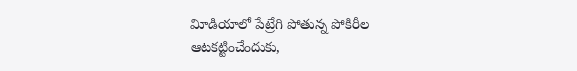విూడియాలో పేట్రేగి పోతున్న పోకిరీల ఆటకట్టించేందుకు,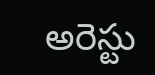అరెస్టు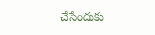చేసేందుకు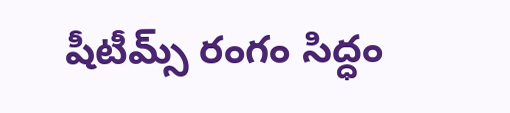షీటీమ్స్ రంగం సిద్ధం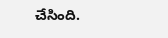చేసింది.